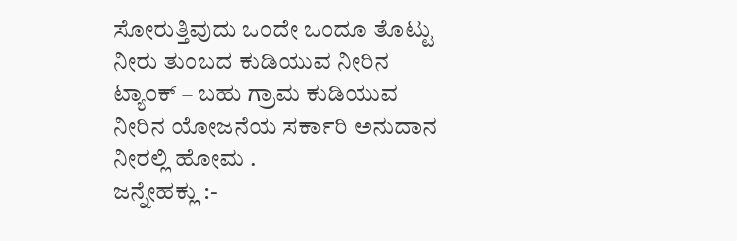ಸೋರುತ್ತಿವುದು ಒಂದೇ ಒಂದೂ ತೊಟ್ಟು ನೀರು ತುಂಬದ ಕುಡಿಯುವ ನೀರಿನ ಟ್ಯಾಂಕ್ – ಬಹು ಗ್ರಾಮ ಕುಡಿಯುವ ನೀರಿನ ಯೋಜನೆಯ ಸರ್ಕಾರಿ ಅನುದಾನ ನೀರಲ್ಲಿ ಹೋಮ .
ಜನ್ನೇಹಕ್ಲು :-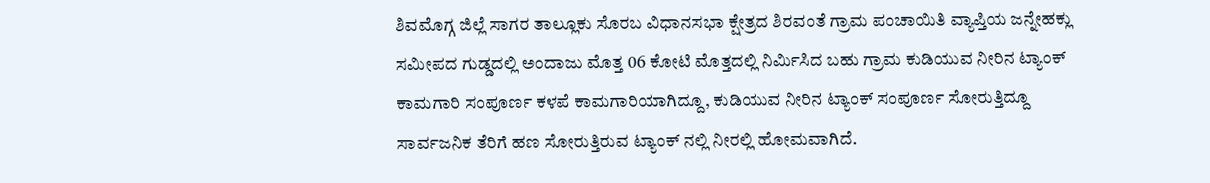ಶಿವಮೊಗ್ಗ ಜಿಲ್ಲೆ ಸಾಗರ ತಾಲ್ಲೂಕು ಸೊರಬ ವಿಧಾನಸಭಾ ಕ್ಷೇತ್ರದ ಶಿರವಂತೆ ಗ್ರಾಮ ಪಂಚಾಯಿತಿ ವ್ಯಾಪ್ತಿಯ ಜನ್ನೇಹಕ್ಲು ಸಮೀಪದ ಗುಡ್ಡದಲ್ಲಿ ಅಂದಾಜು ಮೊತ್ತ 06 ಕೋಟಿ ಮೊತ್ತದಲ್ಲಿ ನಿರ್ಮಿಸಿದ ಬಹು ಗ್ರಾಮ ಕುಡಿಯುವ ನೀರಿನ ಟ್ಯಾಂಕ್ ಕಾಮಗಾರಿ ಸಂಪೂರ್ಣ ಕಳಪೆ ಕಾಮಗಾರಿಯಾಗಿದ್ದೂ, ಕುಡಿಯುವ ನೀರಿನ ಟ್ಯಾಂಕ್ ಸಂಪೂರ್ಣ ಸೋರುತ್ತಿದ್ದೂ ಸಾರ್ವಜನಿಕ ತೆರಿಗೆ ಹಣ ಸೋರುತ್ತಿರುವ ಟ್ಯಾಂಕ್ ನಲ್ಲಿ ನೀರಲ್ಲಿ ಹೋಮವಾಗಿದೆ.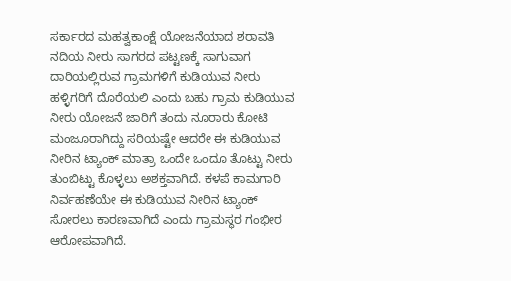ಸರ್ಕಾರದ ಮಹತ್ವಕಾಂಕ್ಷೆ ಯೋಜನೆಯಾದ ಶರಾವತಿ ನದಿಯ ನೀರು ಸಾಗರದ ಪಟ್ಟಣಕ್ಕೆ ಸಾಗುವಾಗ ದಾರಿಯಲ್ಲಿರುವ ಗ್ರಾಮಗಳಿಗೆ ಕುಡಿಯುವ ನೀರು ಹಳ್ಳಿಗರಿಗೆ ದೊರೆಯಲಿ ಎಂದು ಬಹು ಗ್ರಾಮ ಕುಡಿಯುವ ನೀರು ಯೋಜನೆ ಜಾರಿಗೆ ತಂದು ನೂರಾರು ಕೋಟಿ ಮಂಜೂರಾಗಿದ್ದು ಸರಿಯಷ್ಟೇ ಆದರೇ ಈ ಕುಡಿಯುವ ನೀರಿನ ಟ್ಯಾಂಕ್ ಮಾತ್ರಾ ಒಂದೇ ಒಂದೂ ತೊಟ್ಟು ನೀರು ತುಂಬಿಟ್ಟು ಕೊಳ್ಳಲು ಅಶಕ್ತವಾಗಿದೆ. ಕಳಪೆ ಕಾಮಗಾರಿ ನಿರ್ವಹಣೆಯೇ ಈ ಕುಡಿಯುವ ನೀರಿನ ಟ್ಯಾಂಕ್ ಸೋರಲು ಕಾರಣವಾಗಿದೆ ಎಂದು ಗ್ರಾಮಸ್ಥರ ಗಂಭೀರ ಆರೋಪವಾಗಿದೆ.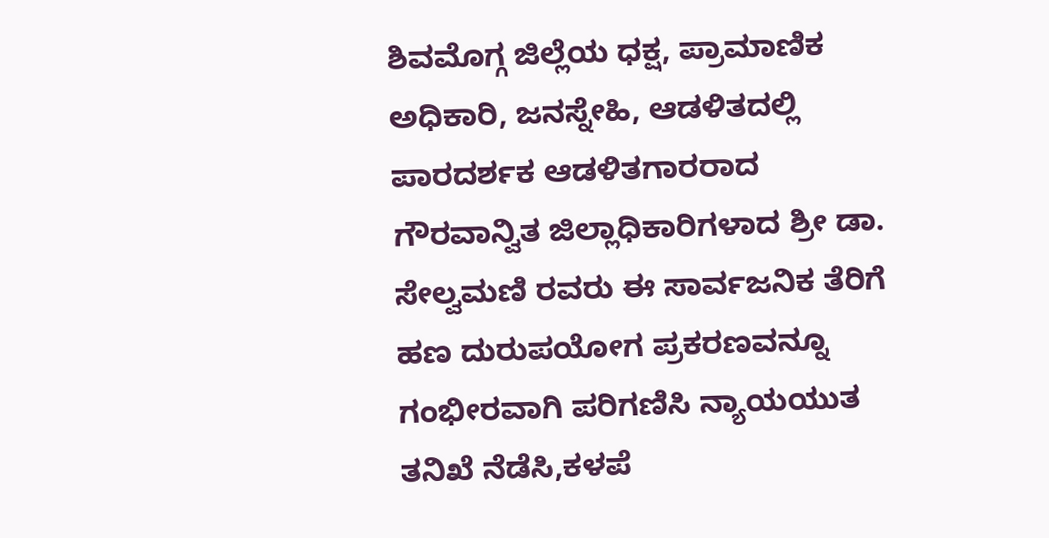ಶಿವಮೊಗ್ಗ ಜಿಲ್ಲೆಯ ಧಕ್ಷ, ಪ್ರಾಮಾಣಿಕ ಅಧಿಕಾರಿ, ಜನಸ್ನೇಹಿ, ಆಡಳಿತದಲ್ಲಿ ಪಾರದರ್ಶಕ ಆಡಳಿತಗಾರರಾದ ಗೌರವಾನ್ವಿತ ಜಿಲ್ಲಾಧಿಕಾರಿಗಳಾದ ಶ್ರೀ ಡಾ. ಸೇಲ್ವಮಣಿ ರವರು ಈ ಸಾರ್ವಜನಿಕ ತೆರಿಗೆ ಹಣ ದುರುಪಯೋಗ ಪ್ರಕರಣವನ್ನೂ ಗಂಭೀರವಾಗಿ ಪರಿಗಣಿಸಿ ನ್ಯಾಯಯುತ ತನಿಖೆ ನೆಡೆಸಿ,ಕಳಪೆ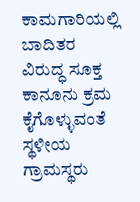ಕಾಮಗಾರಿಯಲ್ಲಿ ಬಾದಿತರ ವಿರುದ್ಧ ಸೂಕ್ತ ಕಾನೂನು ಕ್ರಮ ಕೈಗೊಳ್ಳುವಂತೆ ಸ್ಥಳೀಯ ಗ್ರಾಮಸ್ಥರು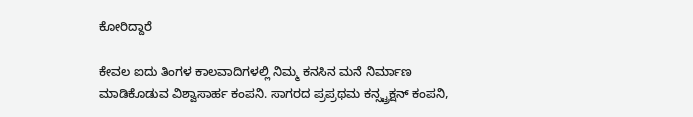ಕೋರಿದ್ದಾರೆ

ಕೇವಲ ಐದು ತಿಂಗಳ ಕಾಲವಾದಿಗಳಲ್ಲಿ ನಿಮ್ಮ ಕನಸಿನ ಮನೆ ನಿರ್ಮಾಣ ಮಾಡಿಕೊಡುವ ವಿಶ್ವಾಸಾರ್ಹ ಕಂಪನಿ. ಸಾಗರದ ಪ್ರಪ್ರಥಮ ಕನ್ಸ್ಟ್ರಕ್ಷನ್ ಕಂಪನಿ,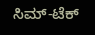ಸಿಮ್-ಟೆಕ್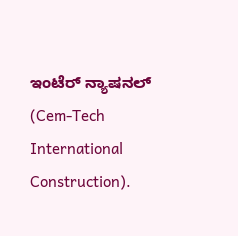ಇಂಟೆರ್ ನ್ಯಾಷನಲ್ (Cem-Tech International Construction).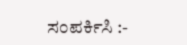ಸಂಪರ್ಕಿಸಿ :-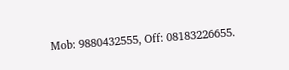Mob: 9880432555, Off: 08183226655.